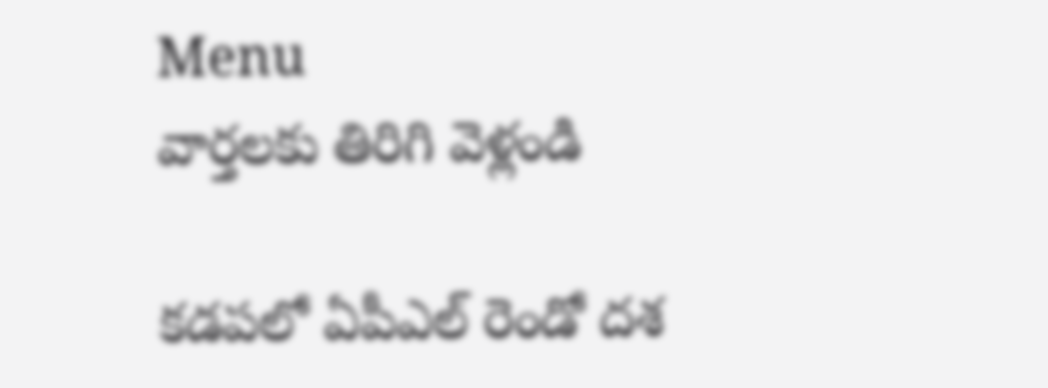Menu
వార్తలకు తిరిగి వెళ్లండి

కడపలో ఏపీఎల్‌ రెండో దశ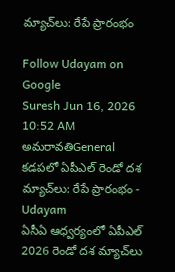మ్యాచ్‌లు: రేపే ప్రారంభం

Follow Udayam on Google
Suresh Jun 16, 2026 10:52 AM అమరావతిGeneral
కడపలో ఏపీఎల్‌ రెండో దశ మ్యాచ్‌లు: రేపే ప్రారంభం - Udayam
ఏసీఏ ఆధ్వర్యంలో ఏపీఎల్‌ 2026 రెండో దశ మ్యాచ్‌లు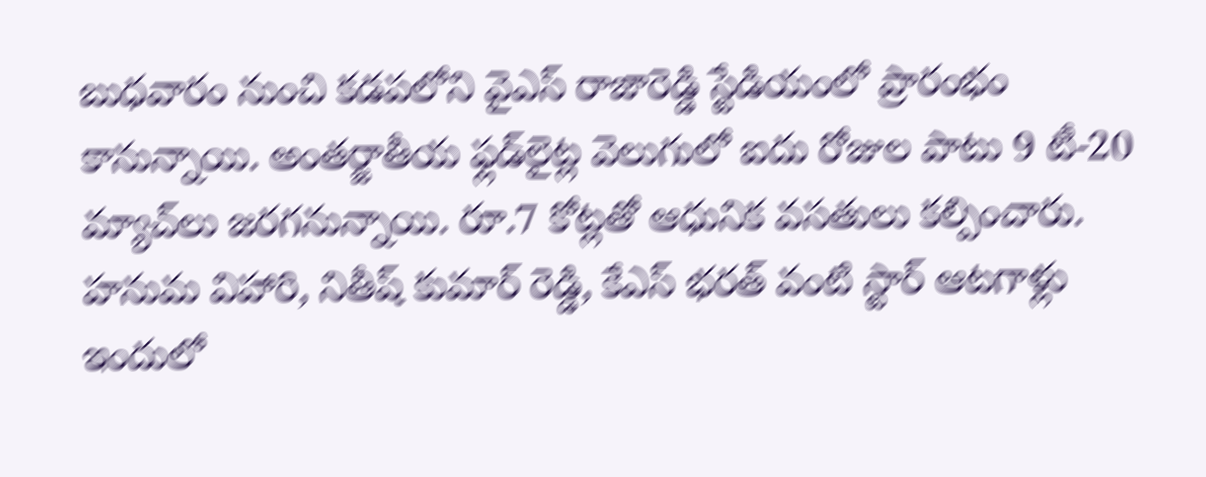బుధవారం నుంచి కడపలోని వైఎస్‌ రాజారెడ్డి స్టేడియంలో ప్రారంభం కానున్నాయి. అంతర్జాతీయ ఫ్లడ్‌లైట్ల వెలుగులో ఐదు రోజుల పాటు 9 టీ-20 మ్యాచ్‌లు జరగనున్నాయి. రూ.7 కోట్లతో ఆధునిక వసతులు కల్పించారు. హనుమ విహారి, నితీష్ కుమార్ రెడ్డి, కేఎస్ భరత్ వంటి స్టార్ ఆటగాళ్లు ఇందులో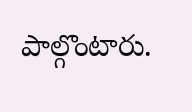పాల్గొంటారు.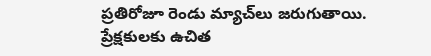ప్రతిరోజూ రెండు మ్యాచ్‌లు జరుగుతాయి. ప్రేక్షకులకు ఉచిత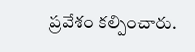ప్రవేశం కల్పించారు.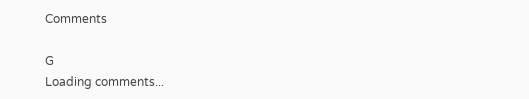Comments

G
Loading comments...